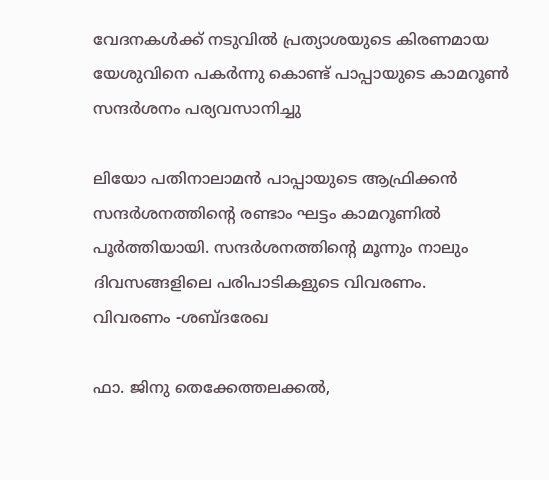വേദനകൾക്ക് നടുവിൽ പ്രത്യാശയുടെ കിരണമായ യേശുവിനെ പകർന്നു കൊണ്ട് പാപ്പായുടെ കാമറൂൺ സന്ദർശനം പര്യവസാനിച്ചു

ലിയോ പതിനാലാമൻ പാപ്പായുടെ ആഫ്രിക്കൻ സന്ദർശനത്തിന്റെ രണ്ടാം ഘട്ടം കാമറൂണിൽ പൂർത്തിയായി. സന്ദർശനത്തിന്റെ മൂന്നും നാലും ദിവസങ്ങളിലെ പരിപാടികളുടെ വിവരണം.
വിവരണം -ശബ്ദരേഖ

ഫാ. ജിനു തെക്കേത്തലക്കൽ,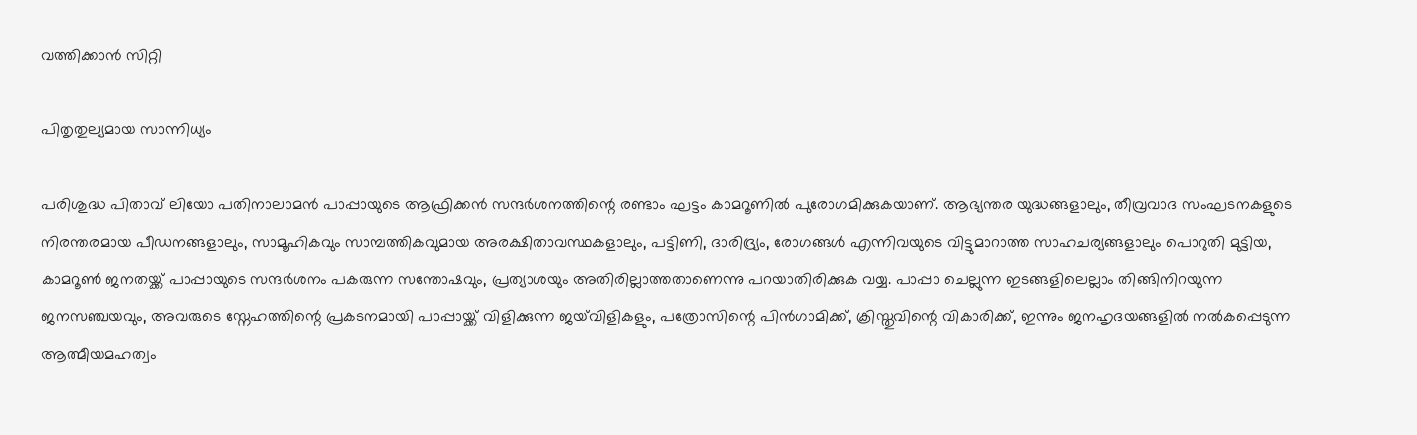വത്തിക്കാൻ സിറ്റി

പിതൃതുല്യമായ സാന്നിധ്യം

പരിശുദ്ധ പിതാവ് ലിയോ പതിനാലാമൻ പാപ്പായുടെ ആഫ്രിക്കൻ സന്ദർശനത്തിന്റെ രണ്ടാം ഘട്ടം കാമറൂണിൽ പുരോഗമിക്കുകയാണ്. ആഭ്യന്തര യുദ്ധങ്ങളാലും, തീവ്രവാദ സംഘടനകളുടെ നിരന്തരമായ പീഡനങ്ങളാലും, സാമൂഹികവും സാമ്പത്തികവുമായ അരക്ഷിതാവസ്ഥകളാലും, പട്ടിണി, ദാരിദ്ര്യം, രോഗങ്ങൾ എന്നിവയുടെ വിട്ടുമാറാത്ത സാഹചര്യങ്ങളാലും പൊറുതി മുട്ടിയ, കാമറൂൺ ജനതയ്ക്ക് പാപ്പായുടെ സന്ദർശനം പകരുന്ന സന്തോഷവും, പ്രത്യാശയും അതിരില്ലാത്തതാണെന്നു പറയാതിരിക്കുക വയ്യ. പാപ്പാ ചെല്ലുന്ന ഇടങ്ങളിലെല്ലാം തിങ്ങിനിറയുന്ന ജനസഞ്ചയവും, അവരുടെ സ്നേഹത്തിന്റെ പ്രകടനമായി പാപ്പായ്ക്ക് വിളിക്കുന്ന ജയ്‌വിളികളും, പത്രോസിന്റെ പിൻഗാമിക്ക്, ക്രിസ്തുവിന്റെ വികാരിക്ക്, ഇന്നും ജനഹൃദയങ്ങളിൽ നൽകപ്പെടുന്ന ആത്മീയമഹത്വം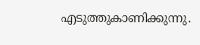എടുത്തുകാണിക്കുന്നു.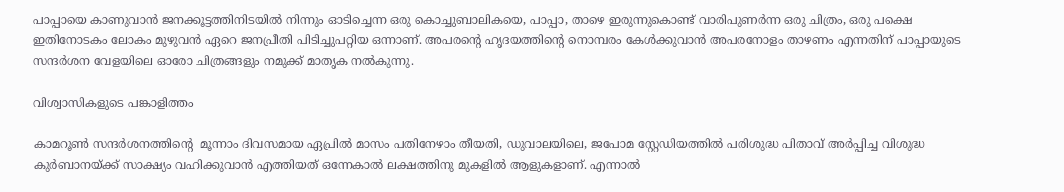പാപ്പായെ കാണുവാൻ ജനക്കൂട്ടത്തിനിടയിൽ നിന്നും ഓടിച്ചെന്ന ഒരു കൊച്ചുബാലികയെ, പാപ്പാ, താഴെ ഇരുന്നുകൊണ്ട് വാരിപുണർന്ന ഒരു ചിത്രം, ഒരു പക്ഷെ ഇതിനോടകം ലോകം മുഴുവൻ ഏറെ ജനപ്രീതി പിടിച്ചുപറ്റിയ ഒന്നാണ്. അപരന്റെ ഹൃദയത്തിന്റെ നൊമ്പരം കേൾക്കുവാൻ അപരനോളം താഴണം എന്നതിന് പാപ്പായുടെ സന്ദർശന വേളയിലെ ഓരോ ചിത്രങ്ങളും നമുക്ക് മാതൃക നൽകുന്നു.

വിശ്വാസികളുടെ പങ്കാളിത്തം

കാമറൂൺ സന്ദർശനത്തിന്റെ  മൂന്നാം ദിവസമായ ഏപ്രിൽ മാസം പതിനേഴാം തീയതി, ഡുവാലയിലെ, ജപോമ സ്റ്റേഡിയത്തിൽ പരിശുദ്ധ പിതാവ് അർപ്പിച്ച വിശുദ്ധ കുർബാനയ്ക്ക് സാക്ഷ്യം വഹിക്കുവാൻ എത്തിയത് ഒന്നേകാൽ ലക്ഷത്തിനു മുകളിൽ ആളുകളാണ്. എന്നാൽ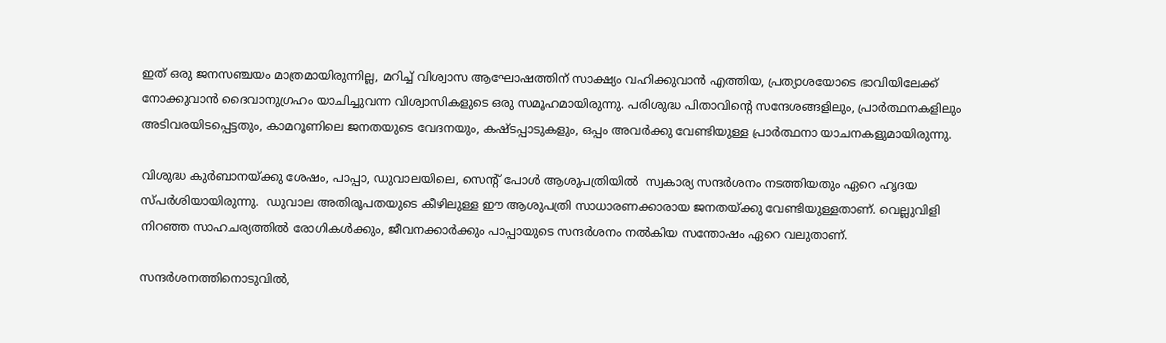ഇത് ഒരു ജനസഞ്ചയം മാത്രമായിരുന്നില്ല, മറിച്ച് വിശ്വാസ ആഘോഷത്തിന് സാക്ഷ്യം വഹിക്കുവാൻ എത്തിയ, പ്രത്യാശയോടെ ഭാവിയിലേക്ക് നോക്കുവാൻ ദൈവാനുഗ്രഹം യാചിച്ചുവന്ന വിശ്വാസികളുടെ ഒരു സമൂഹമായിരുന്നു. പരിശുദ്ധ പിതാവിന്റെ സന്ദേശങ്ങളിലും, പ്രാർത്ഥനകളിലും അടിവരയിടപ്പെട്ടതും, കാമറൂണിലെ ജനതയുടെ വേദനയും, കഷ്ടപ്പാടുകളും, ഒപ്പം അവർക്കു വേണ്ടിയുള്ള പ്രാർത്ഥനാ യാചനകളുമായിരുന്നു.

വിശുദ്ധ കുർബാനയ്ക്കു ശേഷം, പാപ്പാ, ഡുവാലയിലെ, സെന്റ് പോൾ ആശുപത്രിയിൽ  സ്വകാര്യ സന്ദർശനം നടത്തിയതും ഏറെ ഹൃദയ സ്പർശിയായിരുന്നു.  ഡുവാല അതിരൂപതയുടെ കീഴിലുള്ള ഈ ആശുപത്രി സാധാരണക്കാരായ ജനതയ്ക്കു വേണ്ടിയുള്ളതാണ്. വെല്ലുവിളി നിറഞ്ഞ സാഹചര്യത്തിൽ രോഗികൾക്കും, ജീവനക്കാർക്കും പാപ്പായുടെ സന്ദർശനം നൽകിയ സന്തോഷം ഏറെ വലുതാണ്.

സന്ദർശനത്തിനൊടുവിൽ,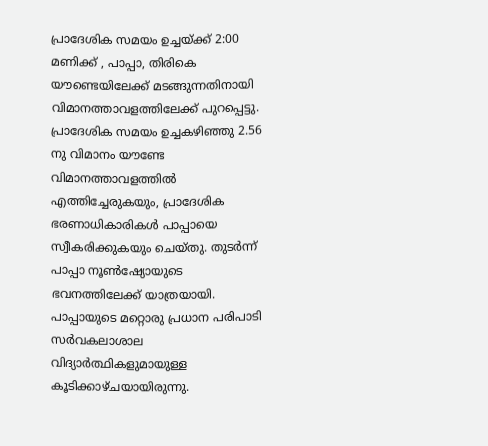പ്രാദേശിക സമയം ഉച്ചയ്ക്ക് 2:00 മണിക്ക് , പാപ്പാ, തിരികെ യൗണ്ടെയിലേക്ക് മടങ്ങുന്നതിനായി വിമാനത്താവളത്തിലേക്ക് പുറപ്പെട്ടു. പ്രാദേശിക സമയം ഉച്ചകഴിഞ്ഞു 2.56 നു വിമാനം യൗണ്ടേ വിമാനത്താവളത്തിൽ എത്തിച്ചേരുകയും, പ്രാദേശിക  ഭരണാധികാരികൾ പാപ്പായെ സ്വീകരിക്കുകയും ചെയ്തു. തുടർന്ന് പാപ്പാ നൂൺഷ്യോയുടെ ഭവനത്തിലേക്ക് യാത്രയായി. പാപ്പായുടെ മറ്റൊരു പ്രധാന പരിപാടി സർവകലാശാല വിദ്യാർത്ഥികളുമായുള്ള കൂടിക്കാഴ്ചയായിരുന്നു.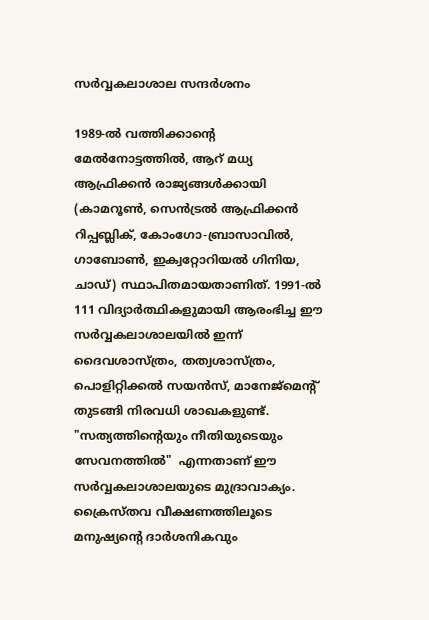സർവ്വകലാശാല സന്ദർശനം

1989-ൽ വത്തിക്കാന്റെ മേൽനോട്ടത്തിൽ, ആറ് മധ്യ ആഫ്രിക്കൻ രാജ്യങ്ങൾക്കായി (കാമറൂൺ, സെൻട്രൽ ആഫ്രിക്കൻ റിപ്പബ്ലിക്, കോംഗോ-ബ്രാസാവിൽ, ഗാബോൺ, ഇക്വറ്റോറിയൽ ഗിനിയ, ചാഡ്) സ്ഥാപിതമായതാണിത്. 1991-ൽ 111 വിദ്യാർത്ഥികളുമായി ആരംഭിച്ച ഈ സർവ്വകലാശാലയിൽ ഇന്ന് ദൈവശാസ്ത്രം, തത്വശാസ്ത്രം,  പൊളിറ്റിക്കൽ സയൻസ്, മാനേജ്‌മെന്റ് തുടങ്ങി നിരവധി ശാഖകളുണ്ട്. "സത്യത്തിന്റെയും നീതിയുടെയും സേവനത്തിൽ"  എന്നതാണ് ഈ സർവ്വകലാശാലയുടെ മുദ്രാവാക്യം. ക്രൈസ്തവ വീക്ഷണത്തിലൂടെ മനുഷ്യന്റെ ദാർശനികവും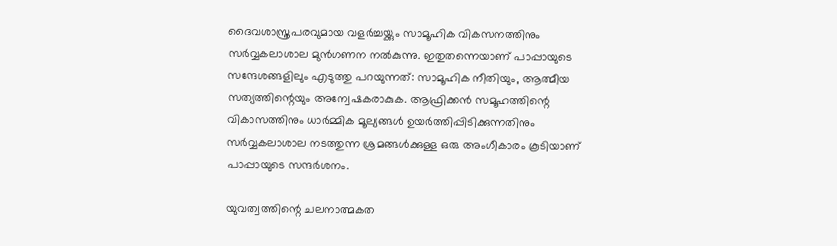ദൈവശാസ്ത്രപരവുമായ വളർച്ചയ്ക്കും സാമൂഹിക വികസനത്തിനും സർവ്വകലാശാല മുൻഗണന നൽകുന്നു. ഇതുതന്നെയാണ് പാപ്പായുടെ സന്ദേശങ്ങളിലും എടുത്തു പറയുന്നത്: സാമൂഹിക നീതിയും, ആത്മീയ സത്യത്തിന്റെയും അന്വേഷകരാകുക. ആഫ്രിക്കൻ സമൂഹത്തിന്റെ വികാസത്തിനും ധാർമ്മിക മൂല്യങ്ങൾ ഉയർത്തിപ്പിടിക്കുന്നതിനും സർവ്വകലാശാല നടത്തുന്ന ശ്രമങ്ങൾക്കുള്ള ഒരു അംഗീകാരം കൂടിയാണ് പാപ്പായുടെ സന്ദർശനം.

യുവത്വത്തിന്റെ ചലനാത്മകത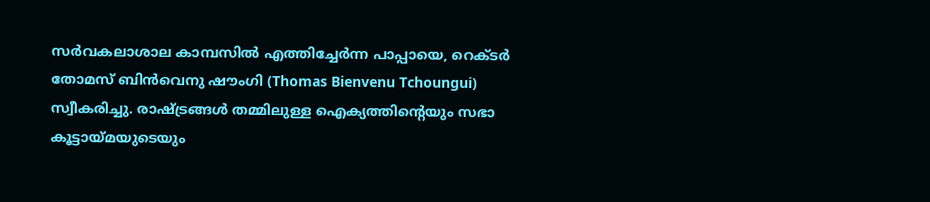സർവകലാശാല കാമ്പസിൽ എത്തിച്ചേർന്ന പാപ്പായെ, റെക്ടർ തോമസ് ബിൻവെനു ഷൗംഗി (Thomas Bienvenu Tchoungui) സ്വീകരിച്ചു. രാഷ്ട്രങ്ങൾ തമ്മിലുള്ള ഐക്യത്തിന്റെയും സഭാ കൂട്ടായ്മയുടെയും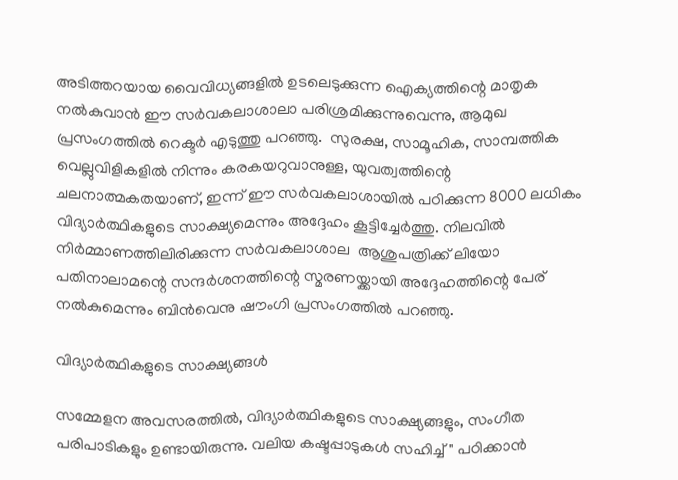അടിത്തറയായ വൈവിധ്യങ്ങളിൽ ഉടലെടുക്കുന്ന ഐക്യത്തിന്റെ മാതൃക നൽകുവാൻ ഈ സർവകലാശാലാ പരിശ്രമിക്കുന്നുവെന്നു, ആമുഖ പ്രസംഗത്തിൽ റെക്ടർ എടുത്തു പറഞ്ഞു.  സുരക്ഷ, സാമൂഹിക, സാമ്പത്തിക വെല്ലുവിളികളിൽ നിന്നും കരകയറുവാനുള്ള, യുവത്വത്തിന്റെ ചലനാത്മകതയാണ്, ഇന്ന് ഈ സർവകലാശായിൽ പഠിക്കുന്ന 8000 ലധികം വിദ്യാർത്ഥികളുടെ സാക്ഷ്യമെന്നും അദ്ദേഹം കൂട്ടിച്ചേർത്തു. നിലവിൽ നിർമ്മാണത്തിലിരിക്കുന്ന സർവകലാശാല  ആശുപത്രിക്ക് ലിയോ പതിനാലാമന്റെ സന്ദർശനത്തിന്റെ സ്മരണയ്ക്കായി അദ്ദേഹത്തിന്റെ പേര് നൽകുമെന്നും ബിൻവെനു ഷൗംഗി പ്രസംഗത്തിൽ പറഞ്ഞു.

വിദ്യാർത്ഥികളുടെ സാക്ഷ്യങ്ങൾ

സമ്മേളന അവസരത്തിൽ, വിദ്യാർത്ഥികളുടെ സാക്ഷ്യങ്ങളും, സംഗീത പരിപാടികളും ഉണ്ടായിരുന്നു. വലിയ കഷ്ടപ്പാടുകൾ സഹിച്ച്" പഠിക്കാൻ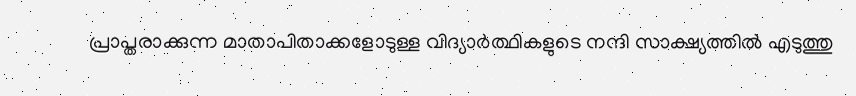പ്രാപ്തരാക്കുന്ന മാതാപിതാക്കളോടുള്ള വിദ്യാർത്ഥികളുടെ നന്ദി സാക്ഷ്യത്തിൽ എടുത്തു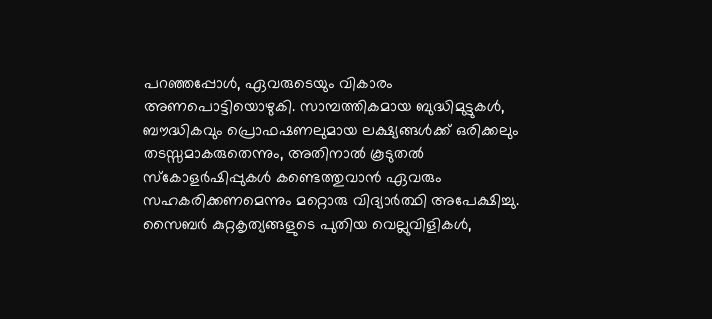പറഞ്ഞപ്പോൾ, ഏവരുടെയും വികാരം അണപൊട്ടിയൊഴുകി. സാമ്പത്തികമായ ബുദ്ധിമുട്ടുകൾ, ബൗദ്ധികവും പ്രൊഫഷണലുമായ ലക്ഷ്യങ്ങൾക്ക് ഒരിക്കലും തടസ്സമാകരുതെന്നും, അതിനാൽ കൂടുതൽ സ്‌കോളർഷിപ്പുകൾ കണ്ടെത്തുവാൻ ഏവരും സഹകരിക്കണമെന്നും മറ്റൊരു വിദ്യാർത്ഥി അപേക്ഷിച്ചു. സൈബർ കുറ്റകൃത്യങ്ങളുടെ പുതിയ വെല്ലുവിളികൾ,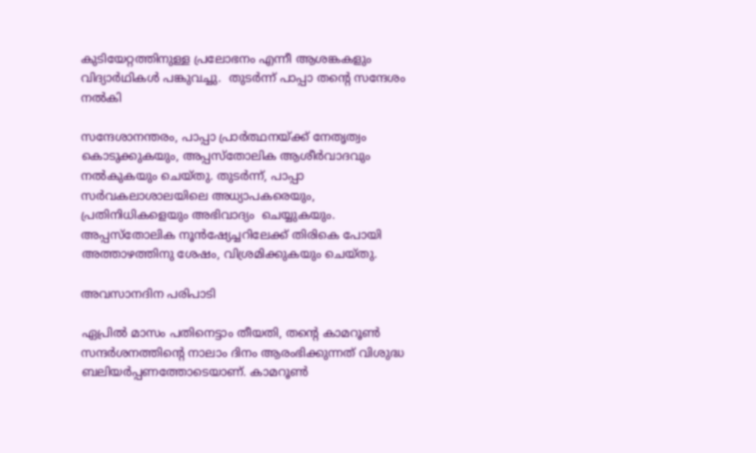കുടിയേറ്റത്തിനുള്ള പ്രലോഭനം എന്നീ ആശങ്കകളും വിദ്യാർഥികൾ പങ്കുവച്ചു.  തുടർന്ന് പാപ്പാ തന്റെ സന്ദേശം  നൽകി

സന്ദേശാനന്തരം, പാപ്പാ പ്രാർത്ഥനയ്ക്ക് നേതൃത്വം കൊടുക്കുകയും, അപ്പസ്തോലിക ആശീർവാദവും നൽകുകയും ചെയ്തു. തുടർന്ന്, പാപ്പാ സർവകലാശാലയിലെ അധ്യാപകരെയും, പ്രതിനിധികളെയും അഭിവാദ്യം  ചെയ്യുകയും. അപ്പസ്തോലിക നൂൻഷ്യേച്ചറിലേക്ക് തിരികെ പോയി അത്താഴത്തിനു ശേഷം, വിശ്രമിക്കുകയും ചെയ്തു.

അവസാനദിന പരിപാടി

ഏപ്രിൽ മാസം പതിനെട്ടാം തീയതി, തന്റെ കാമറൂൺ സന്ദർശനത്തിന്റെ നാലാം ദിനം ആരംഭിക്കുന്നത് വിശുദ്ധ ബലിയർപ്പണത്തോടെയാണ്. കാമറൂൺ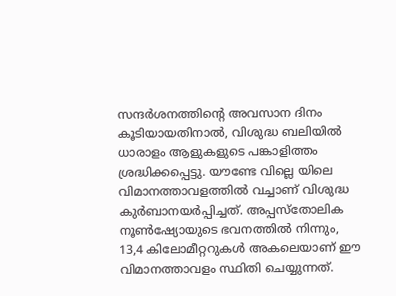സന്ദർശനത്തിന്റെ അവസാന ദിനം കൂടിയായതിനാൽ, വിശുദ്ധ ബലിയിൽ ധാരാളം ആളുകളുടെ പങ്കാളിത്തം ശ്രദ്ധിക്കപ്പെട്ടു. യൗണ്ടേ വില്ലെ യിലെ വിമാനത്താവളത്തിൽ വച്ചാണ് വിശുദ്ധ കുർബാനയർപ്പിച്ചത്. അപ്പസ്തോലിക നൂൺഷ്യോയുടെ ഭവനത്തിൽ നിന്നും, 13,4 കിലോമീറ്ററുകൾ അകലെയാണ് ഈ വിമാനത്താവളം സ്ഥിതി ചെയ്യുന്നത്.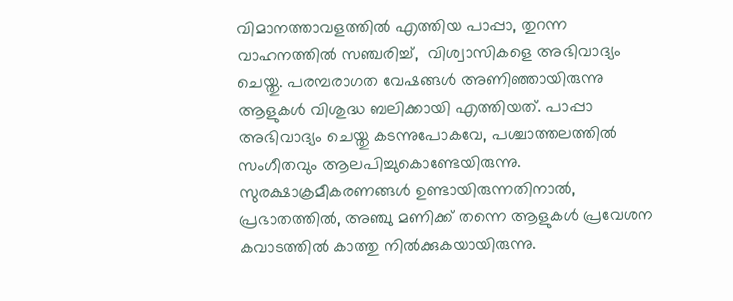വിമാനത്താവളത്തിൽ എത്തിയ പാപ്പാ, തുറന്ന വാഹനത്തിൽ സഞ്ചരിച്ച്,  വിശ്വാസികളെ അഭിവാദ്യം ചെയ്തു. പരമ്പരാഗത വേഷങ്ങൾ അണിഞ്ഞായിരുന്നു ആളുകൾ വിശുദ്ധ ബലിക്കായി എത്തിയത്. പാപ്പാ അഭിവാദ്യം ചെയ്തു കടന്നുപോകവേ, പശ്ചാത്തലത്തിൽ സംഗീതവും ആലപിച്ചുകൊണ്ടേയിരുന്നു. സുരക്ഷാക്രമീകരണങ്ങൾ ഉണ്ടായിരുന്നതിനാൽ, പ്രഭാതത്തിൽ, അഞ്ചു മണിക്ക് തന്നെ ആളുകൾ പ്രവേശന കവാടത്തിൽ കാത്തു നിൽക്കുകയായിരുന്നു.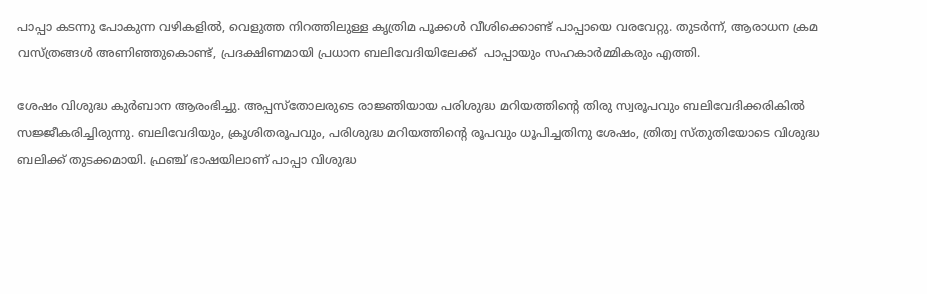പാപ്പാ കടന്നു പോകുന്ന വഴികളിൽ, വെളുത്ത നിറത്തിലുള്ള കൃത്രിമ പൂക്കൾ വീശിക്കൊണ്ട് പാപ്പായെ വരവേറ്റു. തുടർന്ന്, ആരാധന ക്രമ വസ്ത്രങ്ങൾ അണിഞ്ഞുകൊണ്ട്, പ്രദക്ഷിണമായി പ്രധാന ബലിവേദിയിലേക്ക്  പാപ്പായും സഹകാർമ്മികരും എത്തി.

ശേഷം വിശുദ്ധ കുർബാന ആരംഭിച്ചു. അപ്പസ്തോലരുടെ രാജ്ഞിയായ പരിശുദ്ധ മറിയത്തിന്റെ തിരു സ്വരൂപവും ബലിവേദിക്കരികിൽ സജ്ജീകരിച്ചിരുന്നു. ബലിവേദിയും, ക്രൂശിതരൂപവും, പരിശുദ്ധ മറിയത്തിന്റെ രൂപവും ധൂപിച്ചതിനു ശേഷം, ത്രിത്വ സ്തുതിയോടെ വിശുദ്ധ ബലിക്ക് തുടക്കമായി. ഫ്രഞ്ച് ഭാഷയിലാണ് പാപ്പാ വിശുദ്ധ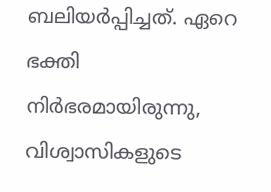ബലിയർപ്പിച്ചത്. ഏറെ ഭക്തി നിർഭരമായിരുന്നു, വിശ്വാസികളുടെ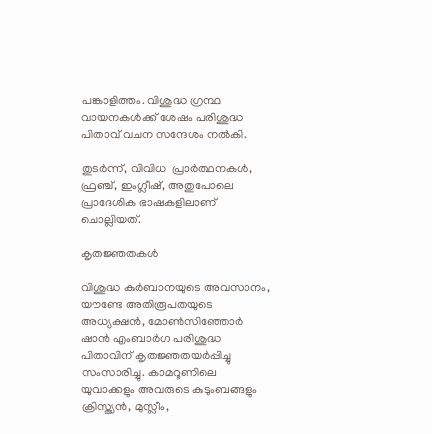പങ്കാളിത്തം. വിശുദ്ധ ഗ്രന്ഥ വായനകൾക്ക് ശേഷം പരിശുദ്ധ പിതാവ് വചന സന്ദേശം നൽകി.

തുടർന്ന്, വിവിധ  പ്രാർത്ഥനകൾ, ഫ്രഞ്ച്, ഇംഗ്ലീഷ്, അതുപോലെ പ്രാദേശിക ഭാഷകളിലാണ് ചൊല്ലിയത്.

കൃതജ്ഞതകൾ

വിശുദ്ധ കുർബാനയുടെ അവസാനം, യൗണ്ടേ അതിരൂപതയുടെ അധ്യക്ഷൻ, മോൺസിഞ്ഞോർ ഷാൻ എംബാർഗ പരിശുദ്ധ പിതാവിന് കൃതജ്ഞതയർപ്പിച്ചു സംസാരിച്ചു. കാമറൂണിലെ യുവാക്കളും അവരുടെ കുടുംബങ്ങളും ക്രിസ്ത്യൻ, മുസ്ലീം,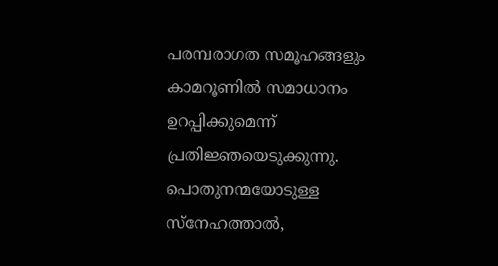പരമ്പരാഗത സമൂഹങ്ങളും കാമറൂണിൽ സമാധാനം ഉറപ്പിക്കുമെന്ന് പ്രതിജ്ഞയെടുക്കുന്നു. പൊതുനന്മയോടുള്ള സ്നേഹത്താൽ,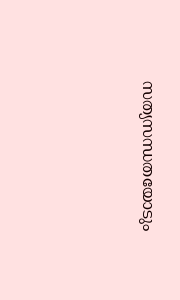സത്യസന്ധതയോടും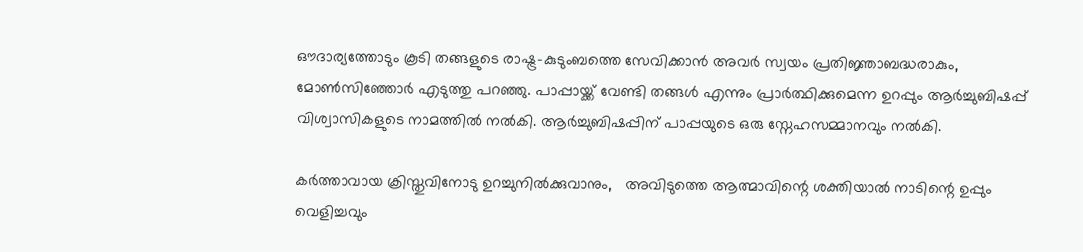ഔദാര്യത്തോടും കൂടി തങ്ങളുടെ രാഷ്ട്ര-കുടുംബത്തെ സേവിക്കാൻ അവർ സ്വയം പ്രതിജ്ഞാബദ്ധരാകും, മോൺസിഞ്ഞോർ എടുത്തു പറഞ്ഞു. പാപ്പായ്ക്ക് വേണ്ടി തങ്ങൾ എന്നും പ്രാർത്ഥിക്കുമെന്ന ഉറപ്പും ആർച്ചുബിഷപ്പ് വിശ്വാസികളുടെ നാമത്തിൽ നൽകി. ആർച്ചുബിഷപ്പിന്‌ പാപ്പയുടെ ഒരു സ്നേഹസമ്മാനവും നൽകി.

കർത്താവായ ക്രിസ്തുവിനോടു ഉറച്ചുനിൽക്കുവാനും,   അവിടുത്തെ ആത്മാവിന്റെ ശക്തിയാൽ നാടിന്റെ ഉപ്പും വെളിച്ചവും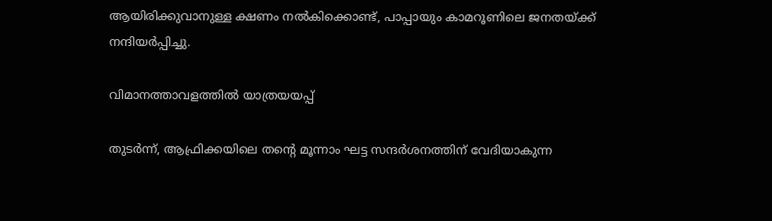ആയിരിക്കുവാനുള്ള ക്ഷണം നൽകിക്കൊണ്ട്, പാപ്പായും കാമറൂണിലെ ജനതയ്ക്ക് നന്ദിയർപ്പിച്ചു.

വിമാനത്താവളത്തിൽ യാത്രയയപ്പ്

തുടർന്ന്, ആഫ്രിക്കയിലെ തന്റെ മൂന്നാം ഘട്ട സന്ദർശനത്തിന് വേദിയാകുന്ന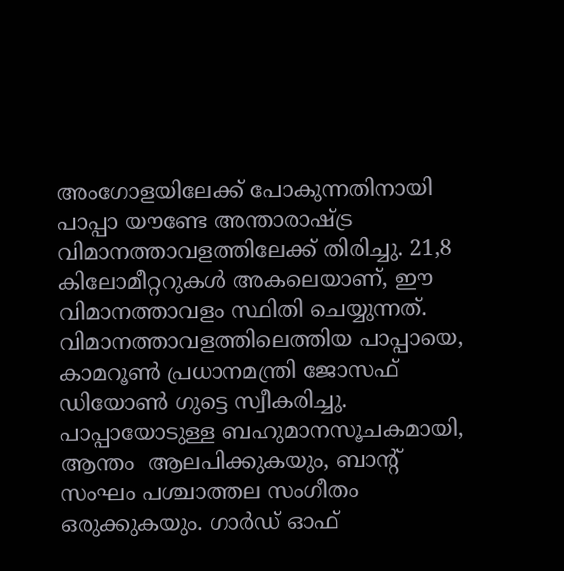അംഗോളയിലേക്ക് പോകുന്നതിനായി പാപ്പാ യൗണ്ടേ അന്താരാഷ്ട്ര വിമാനത്താവളത്തിലേക്ക് തിരിച്ചു. 21,8 കിലോമീറ്ററുകൾ അകലെയാണ്, ഈ വിമാനത്താവളം സ്ഥിതി ചെയ്യുന്നത്. വിമാനത്താവളത്തിലെത്തിയ പാപ്പായെ, കാമറൂൺ പ്രധാനമന്ത്രി ജോസഫ് ഡിയോൺ ഗുട്ടെ സ്വീകരിച്ചു. പാപ്പായോടുള്ള ബഹുമാനസൂചകമായി, ആന്തം  ആലപിക്കുകയും, ബാന്റ് സംഘം പശ്ചാത്തല സംഗീതം ഒരുക്കുകയും. ഗാർഡ് ഓഫ്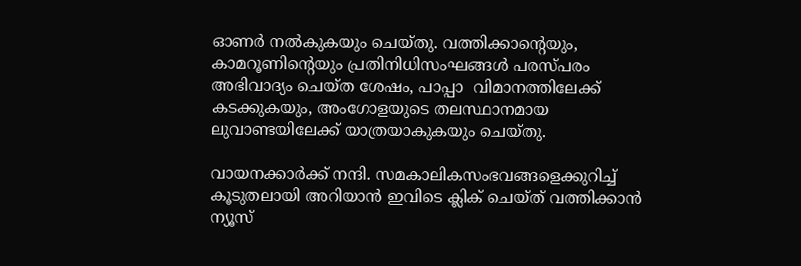ഓണർ നൽകുകയും ചെയ്തു. വത്തിക്കാന്റെയും, കാമറൂണിന്റെയും പ്രതിനിധിസംഘങ്ങൾ പരസ്പരം അഭിവാദ്യം ചെയ്ത ശേഷം, പാപ്പാ  വിമാനത്തിലേക്ക് കടക്കുകയും, അംഗോളയുടെ തലസ്ഥാനമായ ലുവാണ്ടയിലേക്ക് യാത്രയാകുകയും ചെയ്തു.

വായനക്കാർക്ക് നന്ദി. സമകാലികസംഭവങ്ങളെക്കുറിച്ച് കൂടുതലായി അറിയാൻ ഇവിടെ ക്ലിക് ചെയ്‌ത്‌ വത്തിക്കാൻ ന്യൂസ്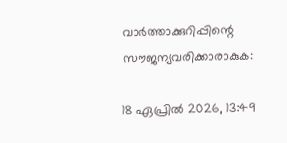വാർത്താക്കുറിപ്പിന്റെ സൗജന്യവരിക്കാരാകുക:

18 ഏപ്രിൽ 2026, 13:49